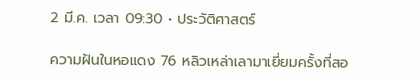2 มี.ค. เวลา 09:30 • ประวัติศาสตร์

ความฝันในหอแดง 76 หลิวเหล่าเลามาเยี่ยมครั้งที่สอ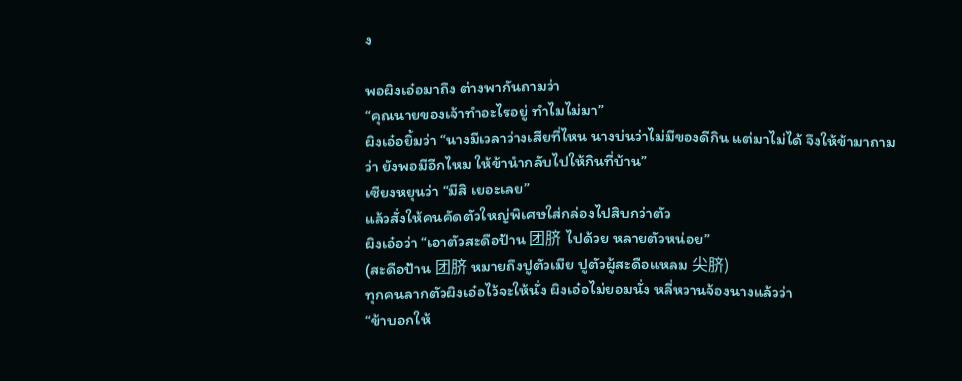ง

พอผิงเอ๋อมาถึง ต่างพากันถามว่า
“คุณนายของเจ้าทำอะไรอยู่ ทำไมไม่มา”
ผิงเอ๋อยิ้มว่า “นางมีเวลาว่างเสียที่ไหน นางบ่นว่าไม่มีของดีกิน แต่มาไม่ได้ จึงให้ข้ามาถามว่า ยังพอมีอีกไหม ให้ข้านำกลับไปให้กินที่บ้าน”
เซียงหยุนว่า “มีสิ เยอะเลย”
แล้วสั่งให้คนคัดตัวใหญ่พิเศษใส่กล่องไปสิบกว่าตัว
ผิงเอ๋อว่า “เอาตัวสะดือป้าน 团脐 ไปด้วย หลายตัวหน่อย”
(สะดือป้าน 团脐 หมายถึงปูตัวเมีย ปูตัวผู้สะดือแหลม 尖脐)
ทุกคนลากตัวผิงเอ๋อไว้จะให้นั่ง ผิงเอ๋อไม่ยอมนั่ง หลี่หวานจ้องนางแล้วว่า
“ข้าบอกให้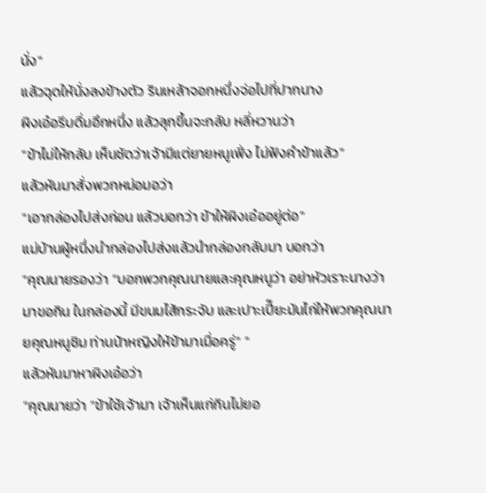นั่ง”
แล้วฉุดให้นั่งลงข้างตัว รินเหล้าจอกหนึ่งจ่อไปที่ปากนาง
ผิงเอ๋อรีบดื่มอึกหนึ่ง แล้วลุกขึ้นจะกลับ หลี่หวานว่า
“ข้าไม่ให้กลับ เห็นชัดว่าเจ้ามีแต่ยายหนูเฟิ่ง ไม่ฟังคำข้าแล้ว”
แล้วหันมาสั่งพวกหม่อมอว่า
“เอากล่องไปส่งก่อน แล้วบอกว่า ข้าให้ผิงเอ๋ออยู่ต่อ”
แม่บ้านผู้หนึ่งนำกล่องไปส่งแล้วนำกล่องกลับมา บอกว่า
“คุณนายรองว่า “บอกพวกคุณนายและคุณหนูว่า อย่าหัวเราะนางว่ามาขอกิน ในกล่องนี้ มีขนมไส้กระจับ และเปาะเปี๊ยะมันไก่ให้พวกคุณนายคุณหนูชิม ท่านน้าหญิงให้ข้ามาเมื่อครู่” ”
แล้วหันมาหาผิงเอ๋อว่า
“คุณนายว่า “ข้าใช้เจ้ามา เจ้าเห็นแก่กินไม่ยอ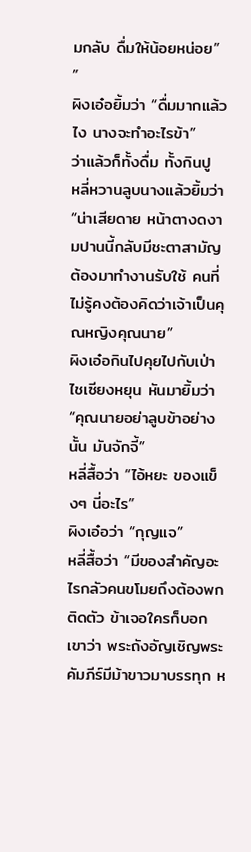มกลับ ดื่มให้น้อยหน่อย” ”
ผิงเอ๋อยิ้มว่า “ดื่มมากแล้วไง นางจะทำอะไรข้า”
ว่าแล้วก็ทั้งดื่ม ทั้งกินปู
หลี่หวานลูบนางแล้วยิ้มว่า
“น่าเสียดาย หน้าตางดงามปานนี้กลับมีชะตาสามัญต้องมาทำงานรับใช้ คนที่ไม่รู้คงต้องคิดว่าเจ้าเป็นคุณหญิงคุณนาย”
ผิงเอ๋อกินไปคุยไปกับเป่าไชเซียงหยุน หันมายิ้มว่า
“คุณนายอย่าลูบข้าอย่างนั้น มันจักจี้”
หลี่สื้อว่า “ไอ้หยะ ของแข็งๆ นี่อะไร”
ผิงเอ๋อว่า “กุญแจ”
หลี่สื้อว่า “มีของสำคัญอะไรกลัวคนขโมยถึงต้องพกติดตัว ข้าเจอใครก็บอกเขาว่า พระถังอัญเชิญพระคัมภีร์มีม้าขาวมาบรรทุก ห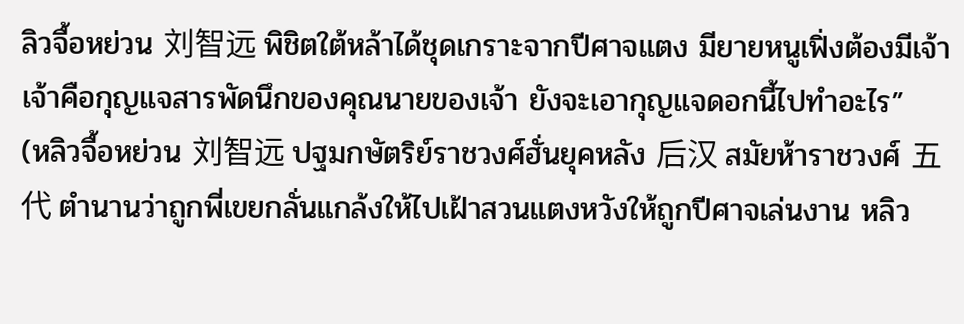ลิวจื้อหย่วน 刘智远 พิชิตใต้หล้าได้ชุดเกราะจากปีศาจแตง มียายหนูเฟิ่งต้องมีเจ้า เจ้าคือกุญแจสารพัดนึกของคุณนายของเจ้า ยังจะเอากุญแจดอกนี้ไปทำอะไร”
(หลิวจื้อหย่วน 刘智远 ปฐมกษัตริย์ราชวงศ์ฮั่นยุคหลัง 后汉 สมัยห้าราชวงศ์ 五代 ตำนานว่าถูกพี่เขยกลั่นแกล้งให้ไปเฝ้าสวนแตงหวังให้ถูกปีศาจเล่นงาน หลิว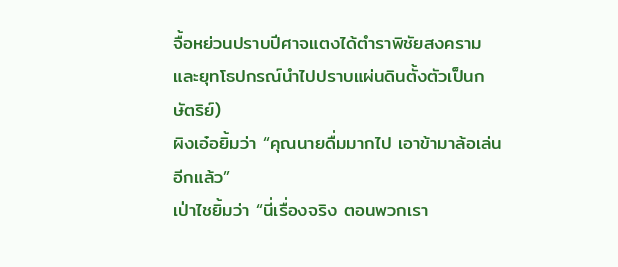จื้อหย่วนปราบปีศาจแตงได้ตำราพิชัยสงครามและยุทโธปกรณ์นำไปปราบแผ่นดินตั้งตัวเป็นกษัตริย์)
ผิงเอ๋อยิ้มว่า “คุณนายดื่มมากไป เอาข้ามาล้อเล่นอีกแล้ว”
เป่าไชยิ้มว่า “นี่เรื่องจริง ตอนพวกเรา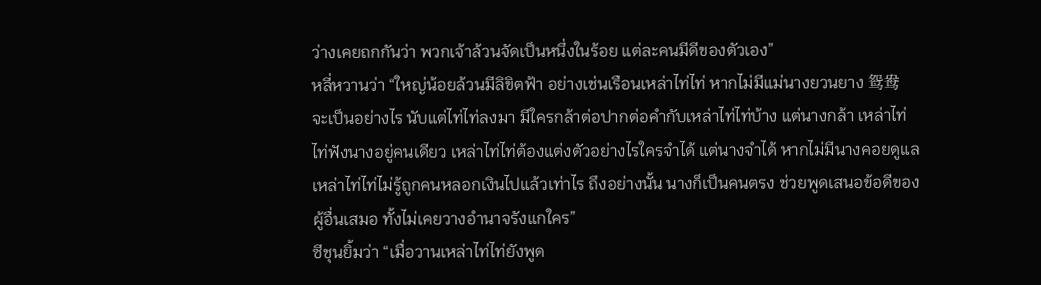ว่างเคยถกกันว่า พวกเจ้าล้วนจัดเป็นหนึ่งในร้อย แต่ละคนมีดีของตัวเอง”
หลี่หวานว่า “ใหญ่น้อยล้วนมีลิขิตฟ้า อย่างเช่นเรือนเหล่าไท่ไท่ หากไม่มีแม่นางยวนยาง 鸳鸯 จะเป็นอย่างไร นับแต่ไท่ไท่ลงมา มีใครกล้าต่อปากต่อคำกับเหล่าไท่ไท่บ้าง แต่นางกล้า เหล่าไท่ไท่ฟังนางอยู่คนเดียว เหล่าไท่ไท่ต้องแต่งตัวอย่างไรใครจำได้ แต่นางจำได้ หากไม่มีนางคอยดูแล เหล่าไท่ไท่ไม่รู้ถูกคนหลอกเงินไปแล้วเท่าไร ถึงอย่างนั้น นางก็เป็นคนตรง ช่วยพูดเสนอข้อดีของผู้อื่นเสมอ ทั้งไม่เคยวางอำนาจรังแกใคร”
ซีชุนยิ้มว่า “เมื่อวานเหล่าไท่ไท่ยังพูด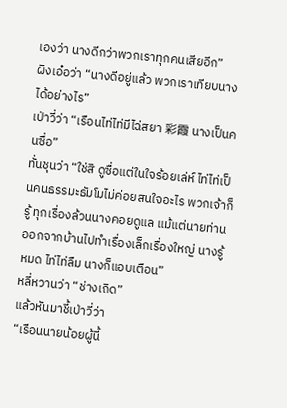เองว่า นางดีกว่าพวกเราทุกคนเสียอีก”
ผิงเอ๋อว่า “นางดีอยู่แล้ว พวกเราเทียบนางได้อย่างไร”
เป่าวี่ว่า “เรือนไท่ไท่มีไฉ่สยา 彩霞 นางเป็นคนซื่อ”
ทั่นชุนว่า “ใช่สิ ดูซื่อแต่ในใจร้อยเล่ห์ ไท่ไท่เป็นคนธรรมะธัมโมไม่ค่อยสนใจอะไร พวกเจ้าก็รู้ ทุกเรื่องล้วนนางคอยดูแล แม้แต่นายท่านออกจากบ้านไปทำเรื่องเล็กเรื่องใหญ่ นางรู้หมด ไท่ไท่ลืม นางก็แอบเตือน”
หลี่หวานว่า “ช่างเถิด”
แล้วหันมาชี้เป่าวี่ว่า
“เรือนนายน้อยผู้นี้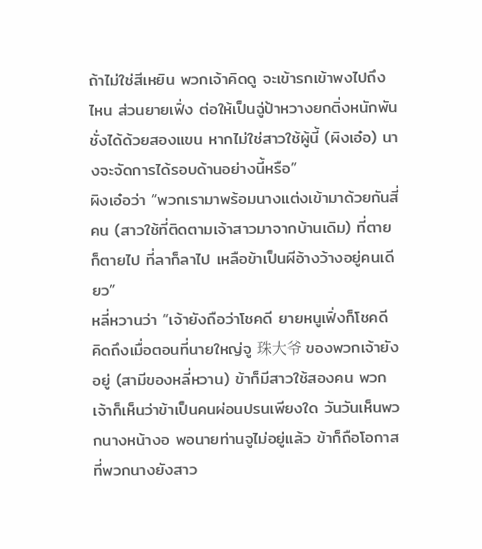ถ้าไม่ใช่สีเหยิน พวกเจ้าคิดดู จะเข้ารกเข้าพงไปถึงไหน ส่วนยายเฟิ่ง ต่อให้เป็นฉู่ป้าหวางยกติ่งหนักพันชั่งได้ด้วยสองแขน หากไม่ใช่สาวใช้ผู้นี้ (ผิงเอ๋อ) นางจะจัดการได้รอบด้านอย่างนี้หรือ”
ผิงเอ๋อว่า “พวกเรามาพร้อมนางแต่งเข้ามาด้วยกันสี่คน (สาวใช้ที่ติดตามเจ้าสาวมาจากบ้านเดิม) ที่ตายก็ตายไป ที่ลาก็ลาไป เหลือข้าเป็นผีอ้างว้างอยู่คนเดียว”
หลี่หวานว่า “เจ้ายังถือว่าโชคดี ยายหนูเฟิ่งก็โชคดี คิดถึงเมื่อตอนที่นายใหญ่จู 珠大爷 ของพวกเจ้ายังอยู่ (สามีของหลี่หวาน) ข้าก็มีสาวใช้สองคน พวกเจ้าก็เห็นว่าข้าเป็นคนผ่อนปรนเพียงใด วันวันเห็นพวกนางหน้างอ พอนายท่านจูไม่อยู่แล้ว ข้าก็ถือโอกาสที่พวกนางยังสาว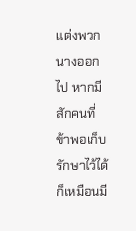แต่งพวกนางออกไป หากมีสักคนที่ข้าพอเก็บรักษาไว้ได้ ก็เหมือนมี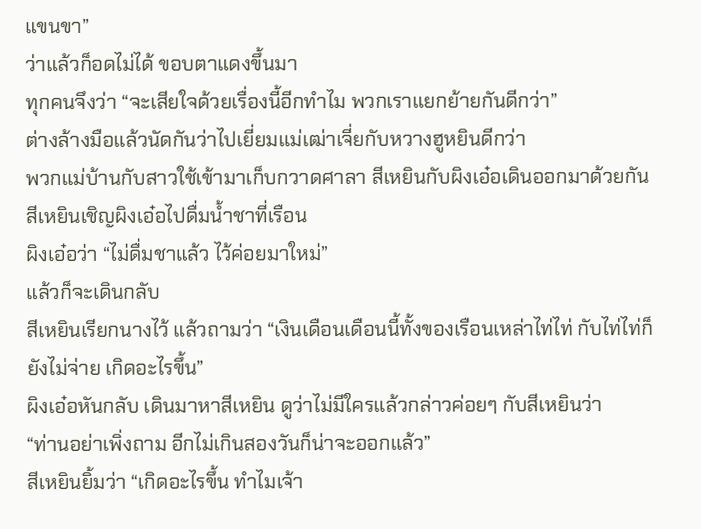แขนขา”
ว่าแล้วก็อดไม่ได้ ขอบตาแดงขึ้นมา
ทุกคนจึงว่า “จะเสียใจด้วยเรื่องนี้อีกทำไม พวกเราแยกย้ายกันดีกว่า”
ต่างล้างมือแล้วนัดกันว่าไปเยี่ยมแม่เฒ่าเจี่ยกับหวางฮูหยินดีกว่า
พวกแม่บ้านกับสาวใช้เข้ามาเก็บกวาดศาลา สีเหยินกับผิงเอ๋อเดินออกมาด้วยกัน สีเหยินเชิญผิงเอ๋อไปดื่มน้ำชาที่เรือน
ผิงเอ๋อว่า “ไม่ดื่มชาแล้ว ไว้ค่อยมาใหม่”
แล้วก็จะเดินกลับ
สีเหยินเรียกนางไว้ แล้วถามว่า “เงินเดือนเดือนนี้ทั้งของเรือนเหล่าไท่ไท่ กับไท่ไท่ก็ยังไม่จ่าย เกิดอะไรขึ้น”
ผิงเอ๋อหันกลับ เดินมาหาสีเหยิน ดูว่าไม่มีใครแล้วกล่าวค่อยๆ กับสีเหยินว่า
“ท่านอย่าเพิ่งถาม อีกไม่เกินสองวันก็น่าจะออกแล้ว”
สีเหยินยิ้มว่า “เกิดอะไรขึ้น ทำไมเจ้า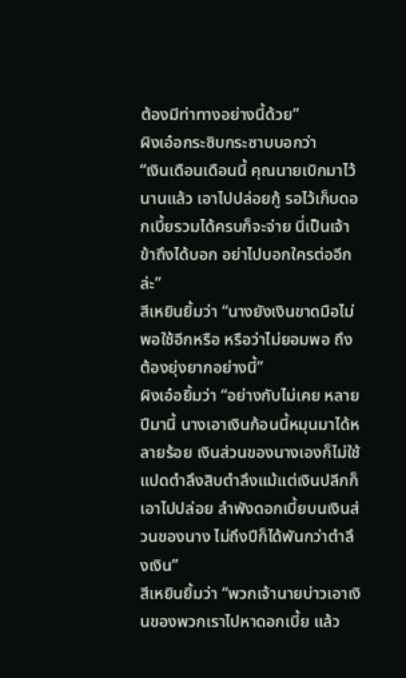ต้องมีท่าทางอย่างนี้ด้วย”
ผิงเอ๋อกระซิบกระซาบบอกว่า
“เงินเดือนเดือนนี้ คุณนายเบิกมาไว้นานแล้ว เอาไปปล่อยกู้ รอไว้เก็บดอกเบี้ยรวมได้ครบก็จะจ่าย นี่เป็นเจ้าข้าถึงได้บอก อย่าไปบอกใครต่ออีกล่ะ”
สีเหยินยิ้มว่า “นางยังเงินขาดมือไม่พอใช้อีกหรือ หรือว่าไม่ยอมพอ ถึงต้องยุ่งยากอย่างนี้”
ผิงเอ๋อยิ้มว่า “อย่างกับไม่เคย หลายปีมานี้ นางเอาเงินก้อนนี้หมุนมาได้หลายร้อย เงินส่วนของนางเองก็ไม่ใช้ แปดตำลึงสิบตำลึงแม้แต่เงินปลีกก็เอาไปปล่อย ลำพังดอกเบี้ยบนเงินส่วนของนาง ไม่ถึงปีก็ได้พันกว่าตำลึงเงิน”
สีเหยินยิ้มว่า “พวกเจ้านายบ่าวเอาเงินของพวกเราไปหาดอกเบี้ย แล้ว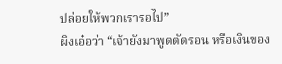ปล่อยให้พวกเรารอไป”
ผิงเอ๋อว่า “เจ้ายังมาพูดตัดรอน หรือเงินของ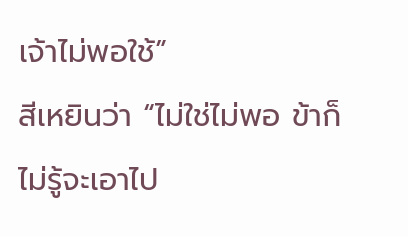เจ้าไม่พอใช้”
สีเหยินว่า “ไม่ใช่ไม่พอ ข้าก็ไม่รู้จะเอาไป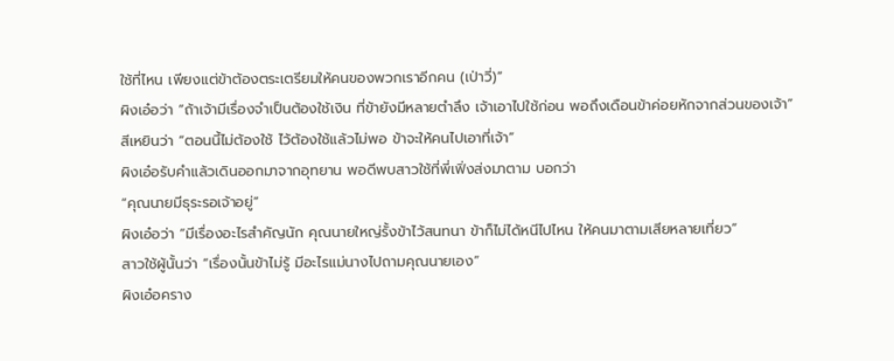ใช้ที่ไหน เพียงแต่ข้าต้องตระเตรียมให้คนของพวกเราอีกคน (เป่าวี่)”
ผิงเอ๋อว่า “ถ้าเจ้ามีเรื่องจำเป็นต้องใช้เงิน ที่ข้ายังมีหลายตำลึง เจ้าเอาไปใช้ก่อน พอถึงเดือนข้าค่อยหักจากส่วนของเจ้า”
สีเหยินว่า “ตอนนี้ไม่ต้องใช้ ไว้ต้องใช้แล้วไม่พอ ข้าจะให้คนไปเอาที่เจ้า”
ผิงเอ๋อรับคำแล้วเดินออกมาจากอุทยาน พอดีพบสาวใช้ที่พี่เฟิ่งส่งมาตาม บอกว่า
“คุณนายมีธุระรอเจ้าอยู่”
ผิงเอ๋อว่า “มีเรื่องอะไรสำคัญนัก คุณนายใหญ่รั้งข้าไว้สนทนา ข้าก็ไม่ได้หนีไปไหน ให้คนมาตามเสียหลายเที่ยว”
สาวใช้ผู้นั้นว่า “เรื่องนั้นข้าไม่รู้ มีอะไรแม่นางไปถามคุณนายเอง”
ผิงเอ๋อคราง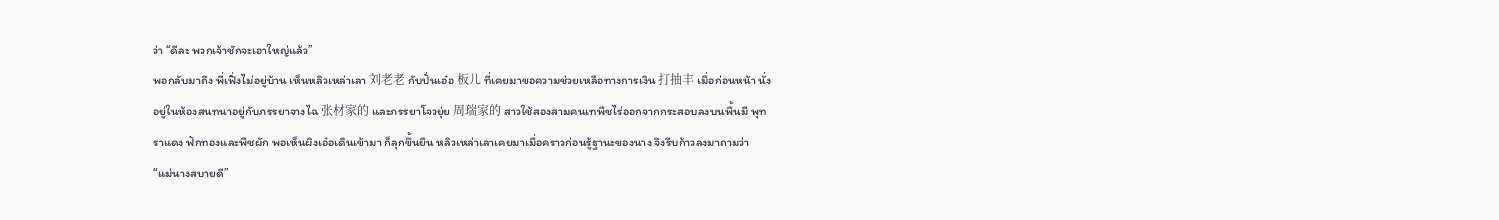ว่า “ดีละ พวกเจ้าชักจะเอาใหญ่แล้ว”
พอกลับมาถึง พี่เฟิ่งไม่อยู่บ้าน เห็นหลิวเหล่าเลา 刘老老 กับปั่นเอ๋อ 板儿 ที่เคยมาขอความช่วยเหลือทางการเงิน 打抽丰 เมื่อก่อนหน้า นั่งอยู่ในห้องสนทนาอยู่กับภรรยาจางไฉ 张材家的 และภรรยาโจวยุ่ย 周瑞家的 สาวใช้สองสามคนเทพืชไร่ออกจากกระสอบลงบนพื้นมี พุทราแดง ฟักทองและพืชผัก พอเห็นผิงเอ๋อเดินเข้ามา ก็ลุกขึ้นยืน หลิวเหล่าเลาเคยมาเมื่อคราวก่อนรู้ฐานะของนาง จึงรีบก้าวลงมาถามว่า
“แม่นางสบายดี”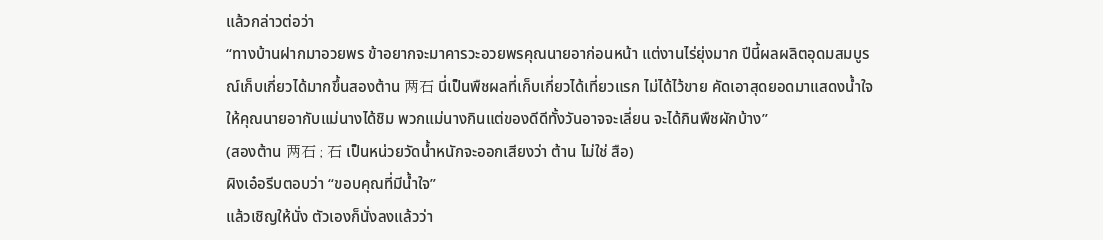แล้วกล่าวต่อว่า
“ทางบ้านฝากมาอวยพร ข้าอยากจะมาคารวะอวยพรคุณนายอาก่อนหน้า แต่งานไร่ยุ่งมาก ปีนี้ผลผลิตอุดมสมบูรณ์เก็บเกี่ยวได้มากขึ้นสองต้าน 两石 นี่เป็นพืชผลที่เก็บเกี่ยวได้เที่ยวแรก ไม่ได้ไว้ขาย คัดเอาสุดยอดมาแสดงน้ำใจให้คุณนายอากับแม่นางได้ชิม พวกแม่นางกินแต่ของดีดีทั้งวันอาจจะเลี่ยน จะได้กินพืชผักบ้าง”
(สองต้าน 两石 ; 石 เป็นหน่วยวัดน้ำหนักจะออกเสียงว่า ต้าน ไม่ใช่ สือ)
ผิงเอ๋อรีบตอบว่า “ขอบคุณที่มีน้ำใจ”
แล้วเชิญให้นั่ง ตัวเองก็นั่งลงแล้วว่า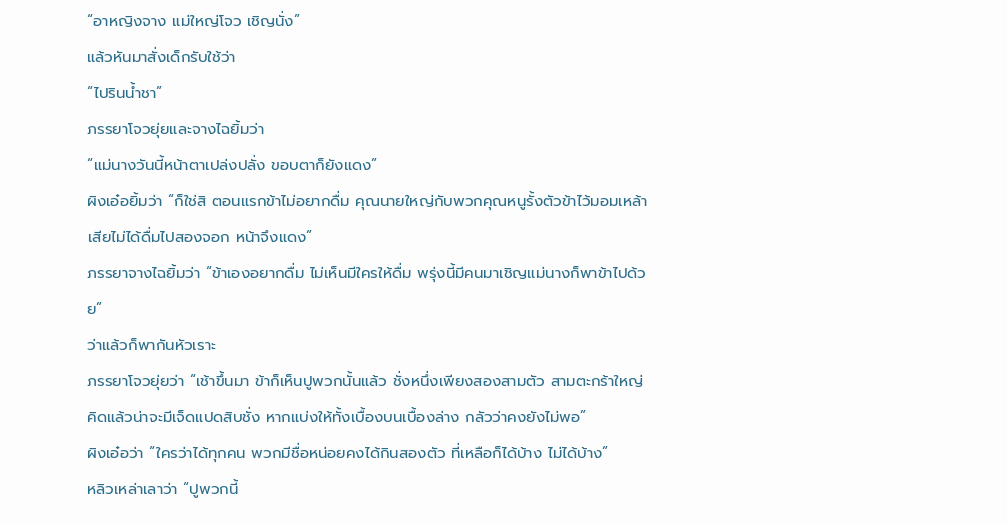“อาหญิงจาง แม่ใหญ่โจว เชิญนั่ง”
แล้วหันมาสั่งเด็กรับใช้ว่า
“ไปรินน้ำชา”
ภรรยาโจวยุ่ยและจางไฉยิ้มว่า
“แม่นางวันนี้หน้าตาเปล่งปลั่ง ขอบตาก็ยังแดง”
ผิงเอ๋อยิ้มว่า “ก็ใช่สิ ตอนแรกข้าไม่อยากดื่ม คุณนายใหญ่กับพวกคุณหนูรั้งตัวข้าไว้มอมเหล้า เสียไม่ได้ดื่มไปสองจอก หน้าจึงแดง”
ภรรยาจางไฉยิ้มว่า “ข้าเองอยากดื่ม ไม่เห็นมีใครให้ดื่ม พรุ่งนี้มีคนมาเชิญแม่นางก็พาข้าไปด้วย”
ว่าแล้วก็พากันหัวเราะ
ภรรยาโจวยุ่ยว่า “เช้าขึ้นมา ข้าก็เห็นปูพวกนั้นแล้ว ชั่งหนึ่งเพียงสองสามตัว สามตะกร้าใหญ่คิดแล้วน่าจะมีเจ็ดแปดสิบชั่ง หากแบ่งให้ทั้งเบื้องบนเบื้องล่าง กลัวว่าคงยังไม่พอ”
ผิงเอ๋อว่า “ใครว่าได้ทุกคน พวกมีชื่อหน่อยคงได้กินสองตัว ที่เหลือก็ได้บ้าง ไม่ได้บ้าง”
หลิวเหล่าเลาว่า “ปูพวกนี้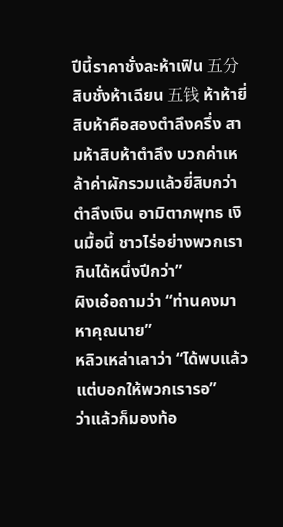ปีนี้ราคาชั่งละห้าเฟิน 五分 สิบชั่งห้าเฉียน 五钱 ห้าห้ายี่สิบห้าคือสองตำลึงครึ่ง สามห้าสิบห้าตำลึง บวกค่าเหล้าค่าผักรวมแล้วยี่สิบกว่าตำลึงเงิน อามิตาภพุทธ เงินมื้อนี้ ชาวไร่อย่างพวกเรากินได้หนึ่งปีกว่า”
ผิงเอ๋อถามว่า “ท่านคงมาหาคุณนาย”
หลิวเหล่าเลาว่า “ได้พบแล้ว แต่บอกให้พวกเรารอ”
ว่าแล้วก็มองท้อ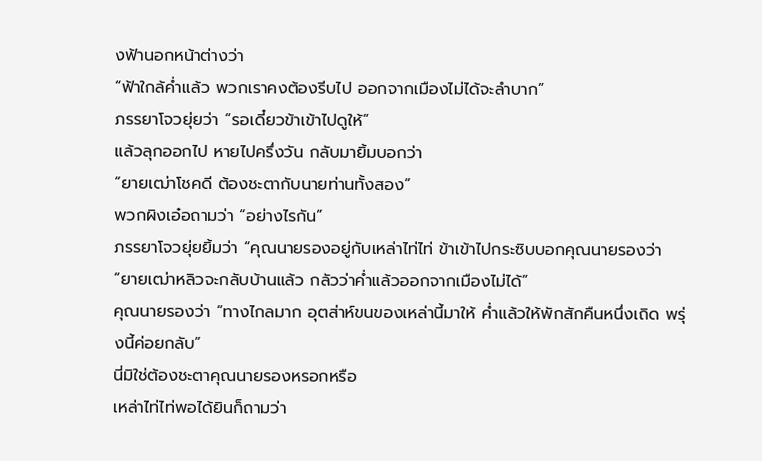งฟ้านอกหน้าต่างว่า
“ฟ้าใกล้ค่ำแล้ว พวกเราคงต้องรีบไป ออกจากเมืองไม่ได้จะลำบาก”
ภรรยาโจวยุ่ยว่า “รอเดี๋ยวข้าเข้าไปดูให้”
แล้วลุกออกไป หายไปครึ่งวัน กลับมายิ้มบอกว่า
“ยายเฒ่าโชคดี ต้องชะตากับนายท่านทั้งสอง”
พวกผิงเอ๋อถามว่า “อย่างไรกัน”
ภรรยาโจวยุ่ยยิ้มว่า “คุณนายรองอยู่กับเหล่าไท่ไท่ ข้าเข้าไปกระซิบบอกคุณนายรองว่า
“ยายเฒ่าหลิวจะกลับบ้านแล้ว กลัวว่าค่ำแล้วออกจากเมืองไม่ได้”
คุณนายรองว่า “ทางไกลมาก อุตส่าห์ขนของเหล่านี้มาให้ ค่ำแล้วให้พักสักคืนหนึ่งเถิด พรุ่งนี้ค่อยกลับ”
นี่มิใช่ต้องชะตาคุณนายรองหรอกหรือ
เหล่าไท่ไท่พอได้ยินก็ถามว่า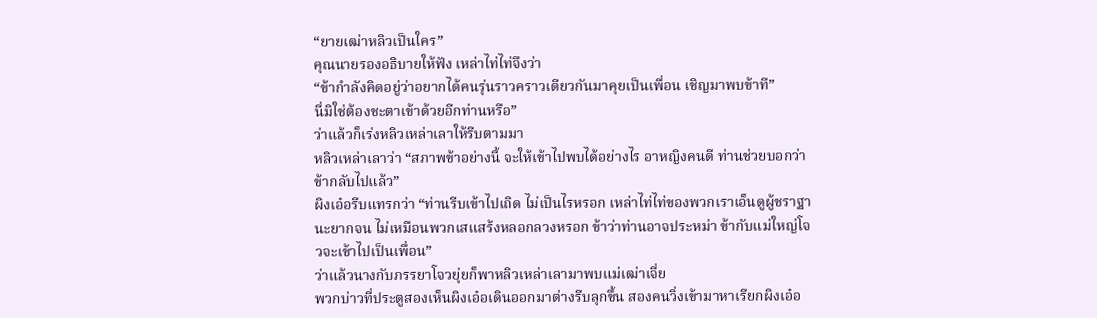“ยายเฒ่าหลิวเป็นใคร”
คุณนายรองอธิบายให้ฟัง เหล่าไท่ไท่จึงว่า
“ข้ากำลังคิดอยู่ว่าอยากได้คนรุ่นราวคราวเดียวกันมาคุยเป็นเพื่อน เชิญมาพบข้าที”
นี่มิใช่ต้องชะตาเข้าด้วยอีกท่านหรือ”
ว่าแล้วก็เร่งหลิวเหล่าเลาให้รีบตามมา
หลิวเหล่าเลาว่า “สภาพข้าอย่างนี้ จะให้เข้าไปพบได้อย่างไร อาหญิงคนดี ท่านช่วยบอกว่าข้ากลับไปแล้ว”
ผิงเอ๋อรีบแทรกว่า “ท่านรีบเข้าไปเถิด ไม่เป็นไรหรอก เหล่าไท่ไท่ของพวกเราเอ็นดูผู้ชราฐานะยากจน ไม่เหมือนพวกเสแสร้งหลอกลวงหรอก ข้าว่าท่านอาจประหม่า ข้ากับแม่ใหญ่โจวจะเข้าไปเป็นเพื่อน”
ว่าแล้วนางกับภรรยาโจวยุ่ยก็พาหลิวเหล่าเลามาพบแม่เฒ่าเจี่ย
พวกบ่าวที่ประตูสองเห็นผิงเอ๋อเดินออกมาต่างรีบลุกขึ้น สองคนวิ่งเข้ามาหาเรียกผิงเอ๋อ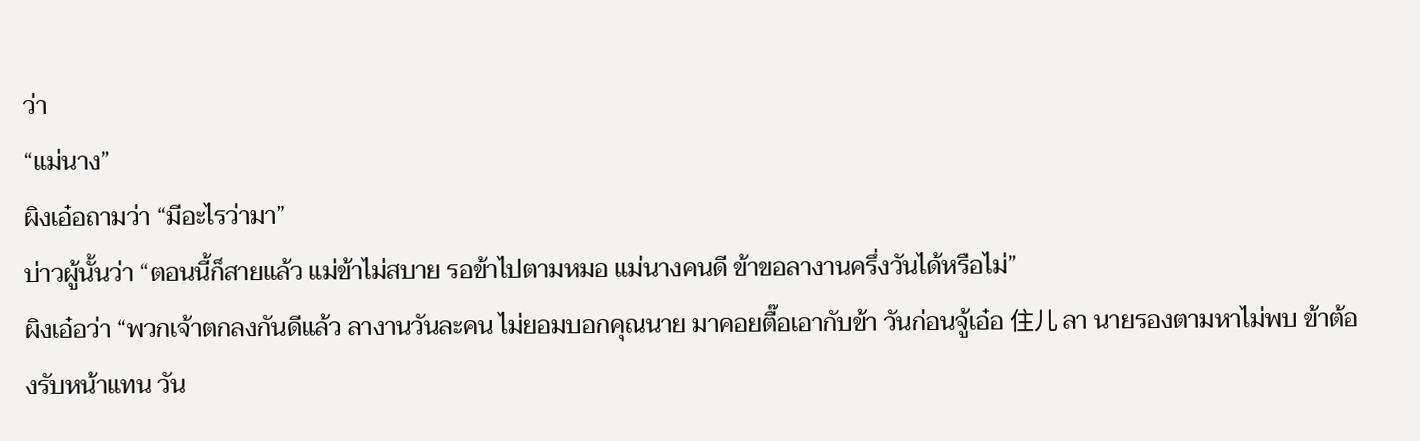ว่า
“แม่นาง”
ผิงเอ๋อถามว่า “มีอะไรว่ามา”
บ่าวผู้นั้นว่า “ตอนนี้ก็สายแล้ว แม่ข้าไม่สบาย รอข้าไปตามหมอ แม่นางคนดี ข้าขอลางานครึ่งวันได้หรือไม่”
ผิงเอ๋อว่า “พวกเจ้าตกลงกันดีแล้ว ลางานวันละคน ไม่ยอมบอกคุณนาย มาคอยตื๊อเอากับข้า วันก่อนจู้เอ๋อ 住儿 ลา นายรองตามหาไม่พบ ข้าต้องรับหน้าแทน วัน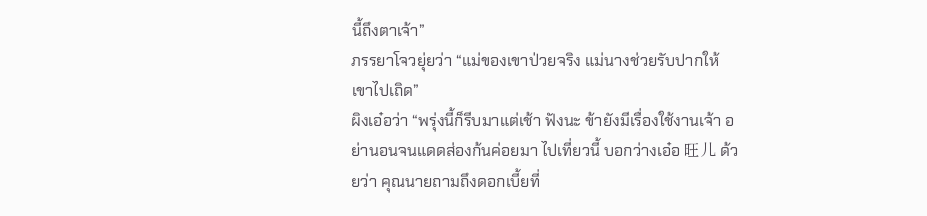นี้ถึงตาเจ้า”
ภรรยาโจวยุ่ยว่า “แม่ของเขาป่วยจริง แม่นางช่วยรับปากให้เขาไปเถิด”
ผิงเอ๋อว่า “พรุ่งนี้ก็รีบมาแต่เช้า ฟังนะ ข้ายังมีเรื่องใช้งานเจ้า อย่านอนจนแดดส่องก้นค่อยมา ไปเที่ยวนี้ บอกว่างเอ๋อ 旺儿 ด้วยว่า คุณนายถามถึงดอกเบี้ยที่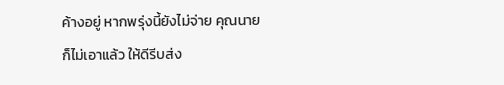ค้างอยู่ หากพรุ่งนี้ยังไม่จ่าย คุณนายก็ไม่เอาแล้ว ให้ดีรีบส่ง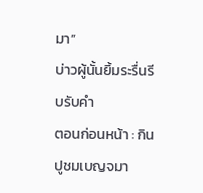มา”
บ่าวผู้นั้นยิ้มระรื่นรีบรับคำ
ตอนก่อนหน้า : กินปูชมเบญจมา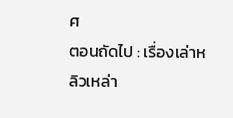ศ
ตอนถัดไป : เรื่องเล่าหลิวเหล่า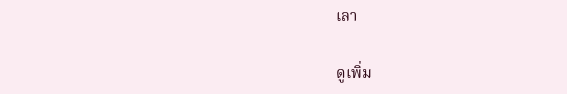เลา

ดูเพิ่ม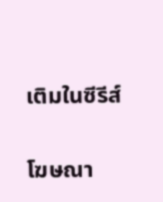เติมในซีรีส์

โฆษณา